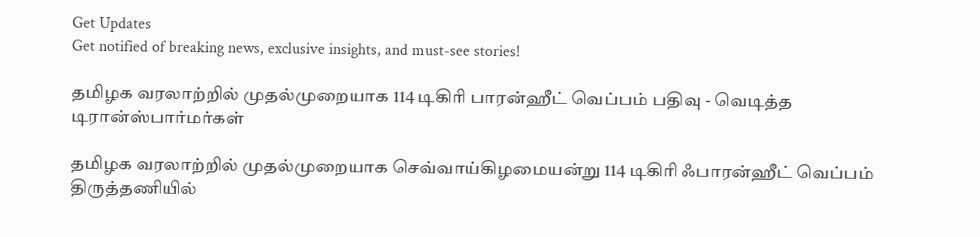Get Updates
Get notified of breaking news, exclusive insights, and must-see stories!

தமிழக வரலாற்றில் முதல்முறையாக 114 டிகிரி பாரன்ஹீட் வெப்பம் பதிவு - வெடித்த டிரான்ஸ்பார்மர்கள்

தமிழக வரலாற்றில் முதல்முறையாக செவ்வாய்கிழமையன்று 114 டிகிரி ஃபாரன்ஹீட் வெப்பம் திருத்தணியில்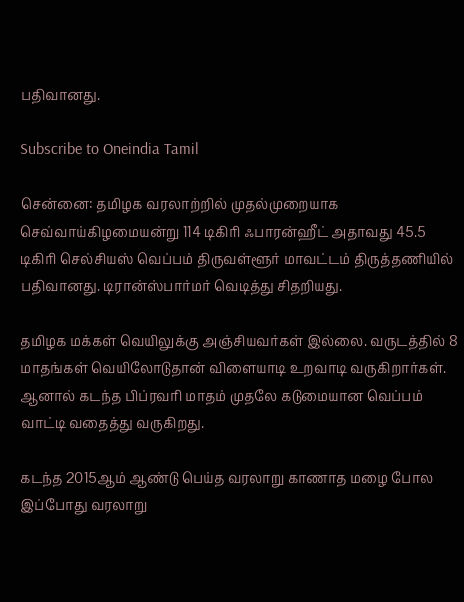பதிவானது.

Subscribe to Oneindia Tamil

சென்னை: தமிழக வரலாற்றில் முதல்முறையாக செவ்வாய்கிழமையன்று 114 டிகிரி ஃபாரன்ஹீட் அதாவது 45.5 டிகிரி செல்சியஸ் வெப்பம் திருவள்ளூர் மாவட்டம் திருத்தணியில் பதிவானது. டிரான்ஸ்பார்மர் வெடித்து சிதறியது.

தமிழக மக்கள் வெயிலுக்கு அஞ்சியவர்கள் இல்லை. வருடத்தில் 8 மாதங்கள் வெயிலோடுதான் விளையாடி உறவாடி வருகிறார்கள். ஆனால் கடந்த பிப்ரவரி மாதம் முதலே கடுமையான வெப்பம் வாட்டி வதைத்து வருகிறது.

கடந்த 2015ஆம் ஆண்டு பெய்த வரலாறு காணாத மழை போல இப்போது வரலாறு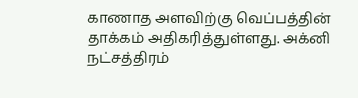காணாத அளவிற்கு வெப்பத்தின் தாக்கம் அதிகரித்துள்ளது. அக்னி நட்சத்திரம்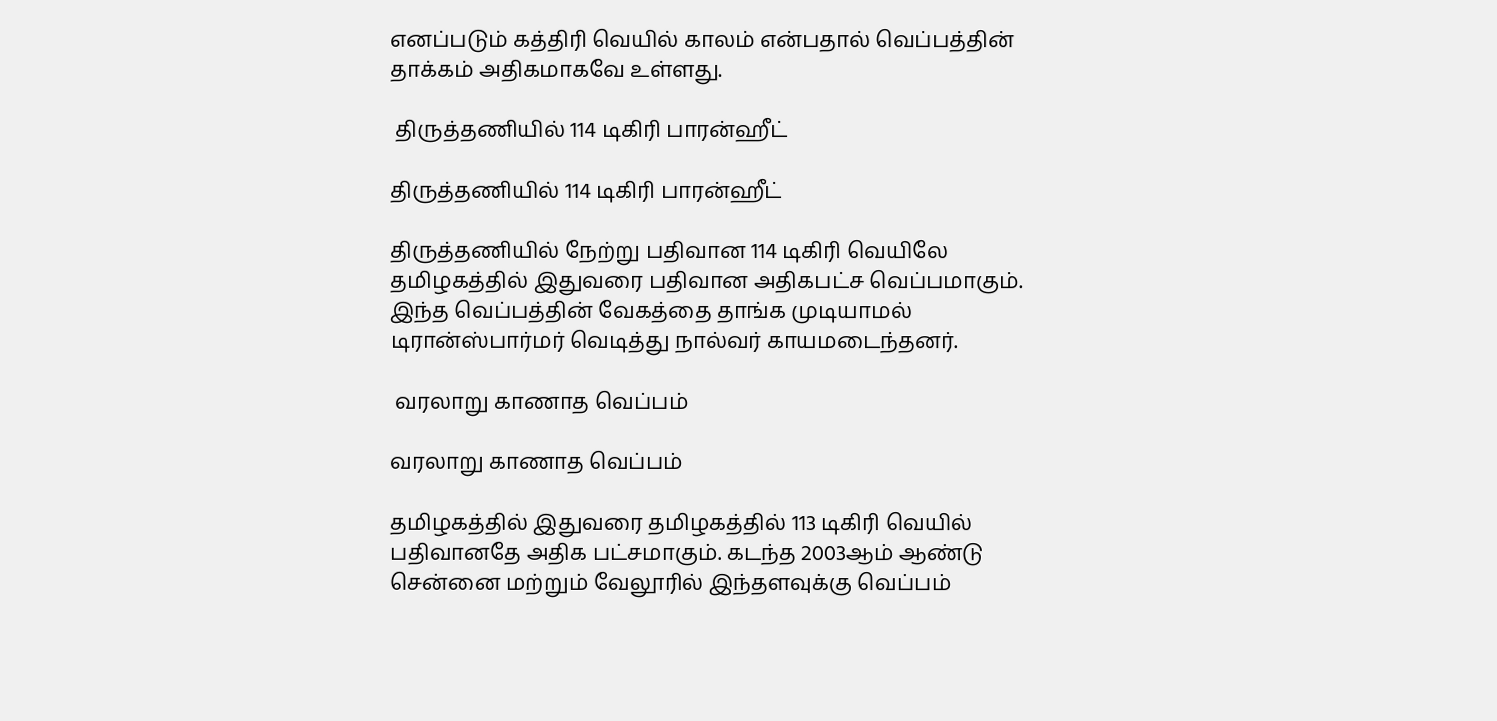எனப்படும் கத்திரி வெயில் காலம் என்பதால் வெப்பத்தின் தாக்கம் அதிகமாகவே உள்ளது.

 திருத்தணியில் 114 டிகிரி பாரன்ஹீட்

திருத்தணியில் 114 டிகிரி பாரன்ஹீட்

திருத்தணியில் நேற்று பதிவான 114 டிகிரி வெயிலே தமிழகத்தில் இதுவரை பதிவான அதிகபட்ச வெப்பமாகும். இந்த வெப்பத்தின் வேகத்தை தாங்க முடியாமல் டிரான்ஸ்பார்மர் வெடித்து நால்வர் காயமடைந்தனர்.

 வரலாறு காணாத வெப்பம்

வரலாறு காணாத வெப்பம்

தமிழகத்தில் இதுவரை தமிழகத்தில் 113 டிகிரி வெயில் பதிவானதே அதிக பட்சமாகும். கடந்த 2003ஆம் ஆண்டு சென்னை மற்றும் வேலூரில் இந்தளவுக்கு வெப்பம்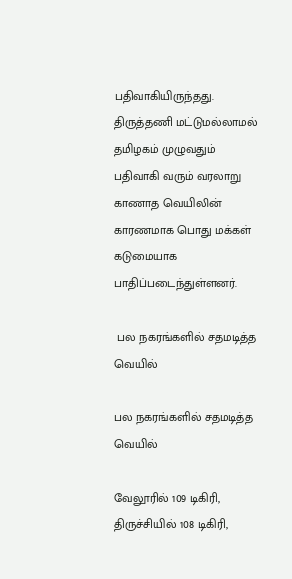பதிவாகியிருந்தது. திருத்தணி மட்டுமல்லாமல் தமிழகம் முழுவதும் பதிவாகி வரும் வரலாறு காணாத வெயிலின் காரணமாக பொது மக்கள் கடுமையாக பாதிப்படைந்துள்ளனர்.

 பல நகரங்களில் சதமடித்த வெயில்

பல நகரங்களில் சதமடித்த வெயில்

வேலூரில் 109 டிகிரி, திருச்சியில் 108 டிகிரி,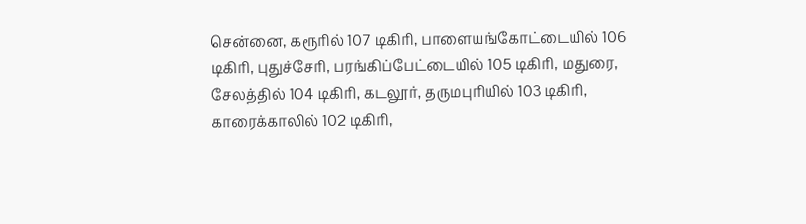சென்னை, கரூரில் 107 டிகிரி, பாளையங்கோட்டையில் 106 டிகிரி, புதுச்சேரி, பரங்கிப்பேட்டையில் 105 டிகிரி, மதுரை, சேலத்தில் 104 டிகிரி, கடலூர், தருமபுரியில் 103 டிகிரி, காரைக்காலில் 102 டிகிரி,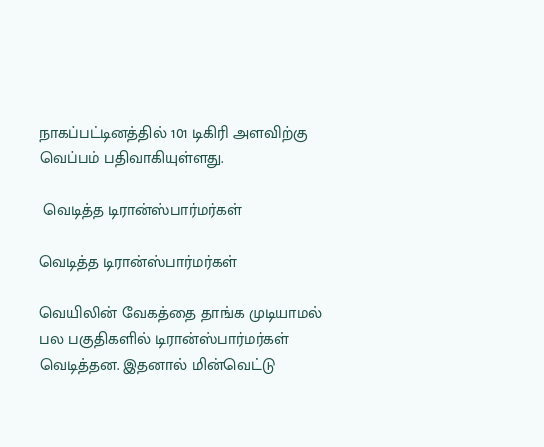நாகப்பட்டினத்தில் 101 டிகிரி அளவிற்கு வெப்பம் பதிவாகியுள்ளது.

 வெடித்த டிரான்ஸ்பார்மர்கள்

வெடித்த டிரான்ஸ்பார்மர்கள்

வெயிலின் வேகத்தை தாங்க முடியாமல் பல பகுதிகளில் டிரான்ஸ்பார்மர்கள் வெடித்தன. இதனால் மின்வெட்டு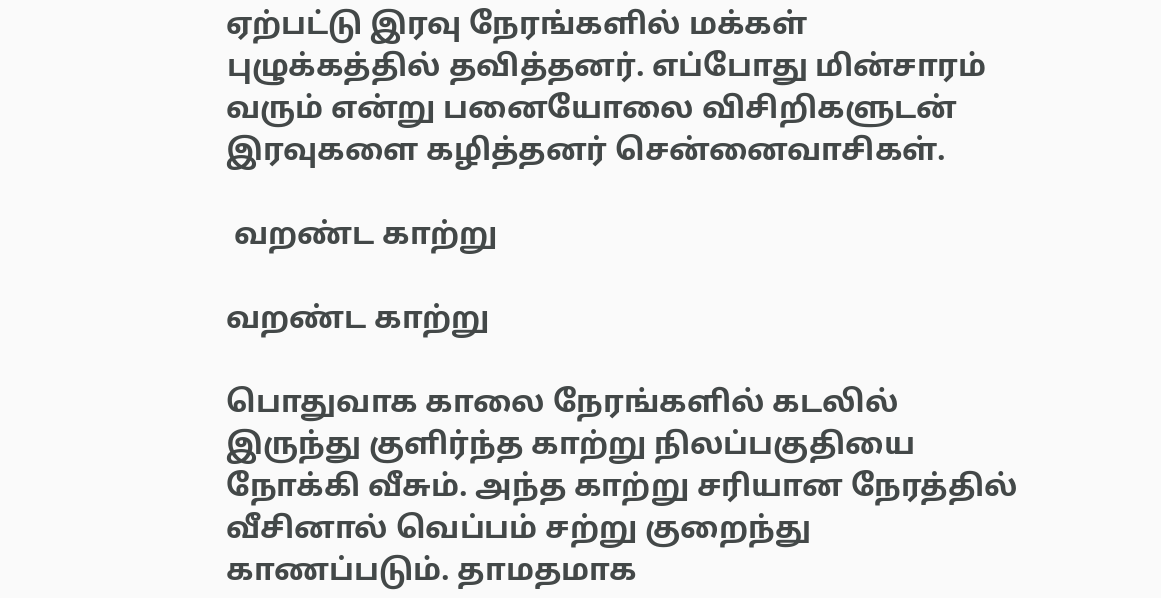ஏற்பட்டு இரவு நேரங்களில் மக்கள் புழுக்கத்தில் தவித்தனர். எப்போது மின்சாரம் வரும் என்று பனையோலை விசிறிகளுடன் இரவுகளை கழித்தனர் சென்னைவாசிகள்.

 வறண்ட காற்று

வறண்ட காற்று

பொதுவாக காலை நேரங்களில் கடலில் இருந்து குளிர்ந்த காற்று நிலப்பகுதியை நோக்கி வீசும். அந்த காற்று சரியான நேரத்தில் வீசினால் வெப்பம் சற்று குறைந்து காணப்படும். தாமதமாக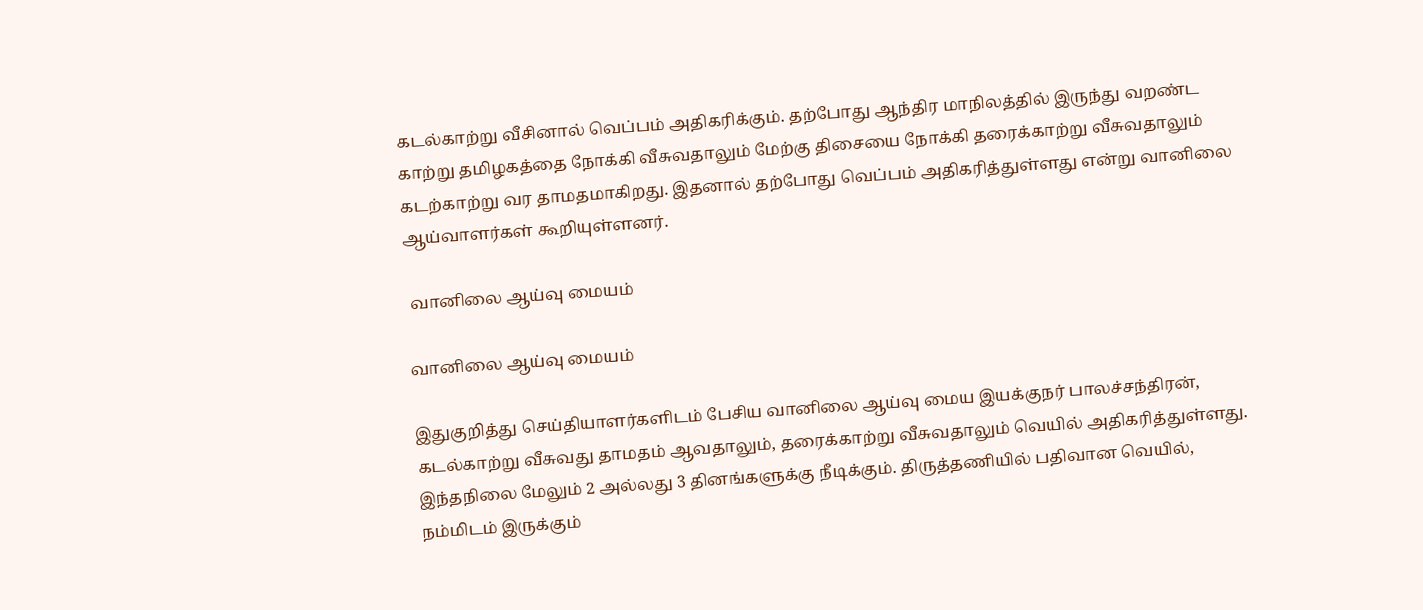கடல்காற்று வீசினால் வெப்பம் அதிகரிக்கும். தற்போது ஆந்திர மாநிலத்தில் இருந்து வறண்ட காற்று தமிழகத்தை நோக்கி வீசுவதாலும் மேற்கு திசையை நோக்கி தரைக்காற்று வீசுவதாலும் கடற்காற்று வர தாமதமாகிறது. இதனால் தற்போது வெப்பம் அதிகரித்துள்ளது என்று வானிலை ஆய்வாளர்கள் கூறியுள்ளனர்.

 வானிலை ஆய்வு மையம்

வானிலை ஆய்வு மையம்

இதுகுறித்து செய்தியாளர்களிடம் பேசிய வானிலை ஆய்வு மைய இயக்குநர் பாலச்சந்திரன், கடல்காற்று வீசுவது தாமதம் ஆவதாலும், தரைக்காற்று வீசுவதாலும் வெயில் அதிகரித்துள்ளது. இந்தநிலை மேலும் 2 அல்லது 3 தினங்களுக்கு நீடிக்கும். திருத்தணியில் பதிவான வெயில், நம்மிடம் இருக்கும்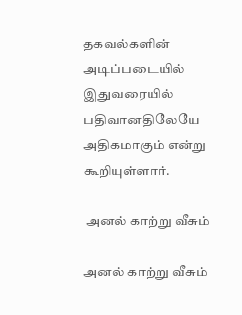தகவல்களின் அடிப்படையில் இதுவரையில் பதிவானதிலேயே அதிகமாகும் என்று கூறியுள்ளார்.

 அனல் காற்று வீசும்

அனல் காற்று வீசும்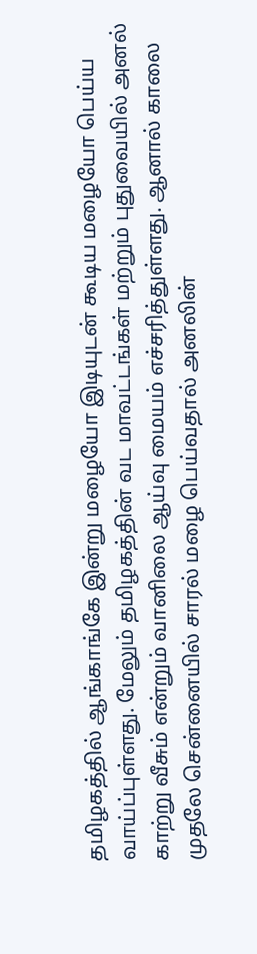தமிழகத்தில் ஆங்காங்கே இன்று மழையோ இடியுடன் கூடிய மழையோ பெய்ய வாய்ப்புள்ளது. மேலும் தமிழகத்தின் வட மாவட்டங்கள் மற்றும் புதுவையில் அனல் காற்று வீசும் என்றும் வானிலை ஆய்வு மையம் எச்சரித்துள்ளது. ஆனால் காலை முதலே சென்னையில் சாரல் மழை பெய்வதால் அனலின்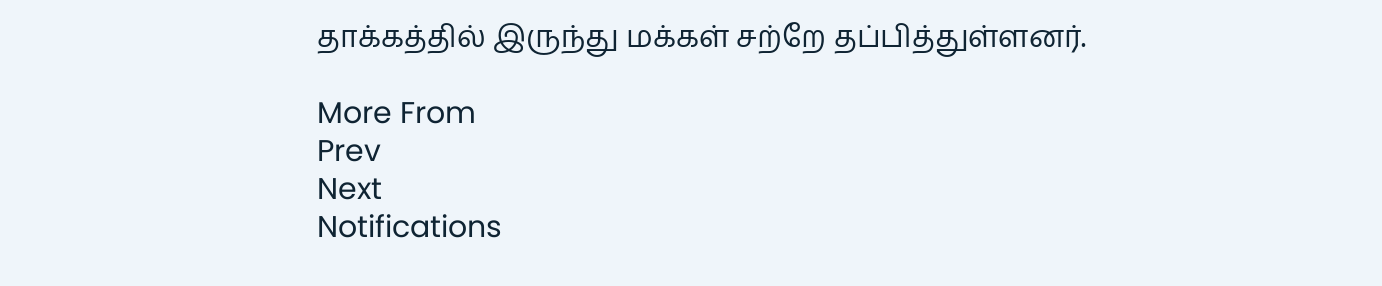தாக்கத்தில் இருந்து மக்கள் சற்றே தப்பித்துள்ளனர்.

More From
Prev
Next
Notifications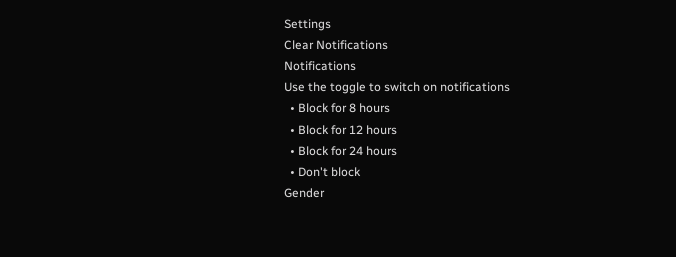Settings
Clear Notifications
Notifications
Use the toggle to switch on notifications
  • Block for 8 hours
  • Block for 12 hours
  • Block for 24 hours
  • Don't block
Gender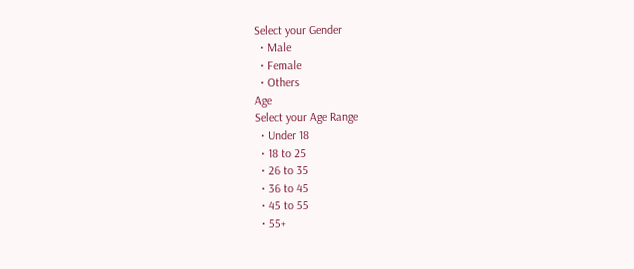Select your Gender
  • Male
  • Female
  • Others
Age
Select your Age Range
  • Under 18
  • 18 to 25
  • 26 to 35
  • 36 to 45
  • 45 to 55
  • 55+